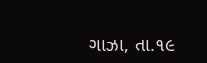ગાઝા, તા.૧૯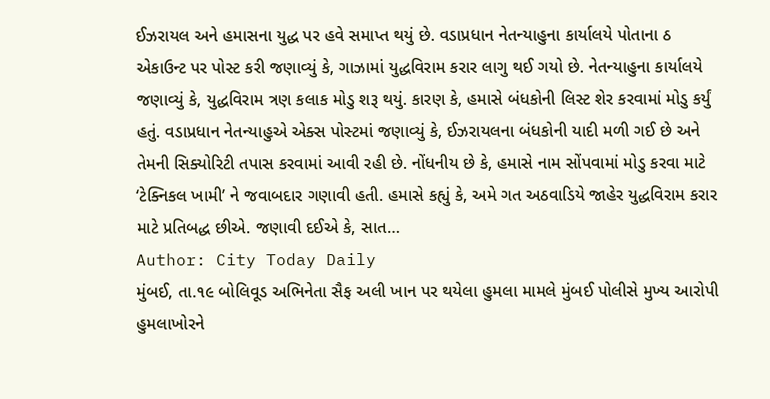ઈઝરાયલ અને હમાસના યુદ્ધ પર હવે સમાપ્ત થયું છે. વડાપ્રધાન નેતન્યાહુના કાર્યાલયે પોતાના ઠ એકાઉન્ટ પર પોસ્ટ કરી જણાવ્યું કે, ગાઝામાં યુદ્ધવિરામ કરાર લાગુ થઈ ગયો છે. નેતન્યાહુના કાર્યાલયે જણાવ્યું કે, યુદ્ધવિરામ ત્રણ કલાક મોડુ શરૂ થયું. કારણ કે, હમાસે બંધકોની લિસ્ટ શેર કરવામાં મોડુ કર્યું હતું. વડાપ્રધાન નેતન્યાહુએ એક્સ પોસ્ટમાં જણાવ્યું કે, ઈઝરાયલના બંધકોની યાદી મળી ગઈ છે અને તેમની સિક્યોરિટી તપાસ કરવામાં આવી રહી છે. નોંધનીય છે કે, હમાસે નામ સોંપવામાં મોડુ કરવા માટે ‘ટેક્નિકલ ખામી’ ને જવાબદાર ગણાવી હતી. હમાસે કહ્યું કે, અમે ગત અઠવાડિયે જાહેર યુદ્ધવિરામ કરાર માટે પ્રતિબદ્ધ છીએ. જણાવી દઈએ કે, સાત…
Author: City Today Daily
મુંબઈ, તા.૧૯ બોલિવૂડ અભિનેતા સૈફ અલી ખાન પર થયેલા હુમલા મામલે મુંબઈ પોલીસે મુખ્ય આરોપી હુમલાખોરને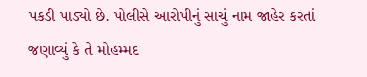પકડી પાડ્યો છે. પોલીસે આરોપીનું સાચું નામ જાહેર કરતાં જણાવ્યું કે તે મોહમ્મદ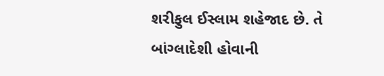શરીફુલ ઈસ્લામ શહેજાદ છે. તે બાંગ્લાદેશી હોવાની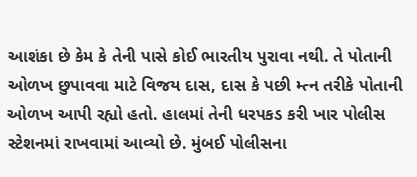આશંકા છે કેમ કે તેની પાસે કોઈ ભારતીય પુરાવા નથી. તે પોતાની ઓળખ છુપાવવા માટે વિજય દાસ, દાસ કે પછી મ્ત્ન તરીકે પોતાની ઓળખ આપી રહ્યો હતો. હાલમાં તેની ધરપકડ કરી ખાર પોલીસ સ્ટેશનમાં રાખવામાં આવ્યો છે. મુંબઈ પોલીસના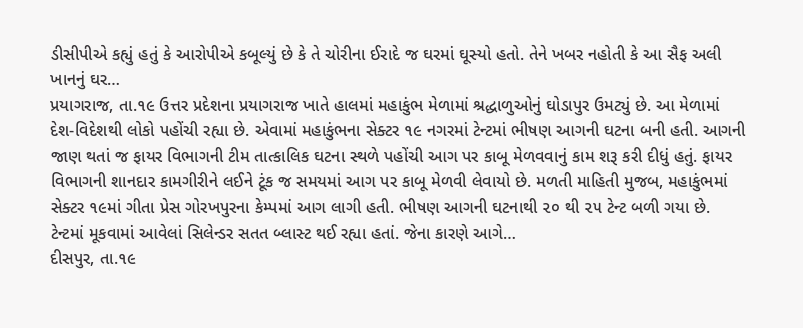ડીસીપીએ કહ્યું હતું કે આરોપીએ કબૂલ્યું છે કે તે ચોરીના ઈરાદે જ ઘરમાં ઘૂસ્યો હતો. તેને ખબર નહોતી કે આ સૈફ અલી ખાનનું ઘર…
પ્રયાગરાજ, તા.૧૯ ઉત્તર પ્રદેશના પ્રયાગરાજ ખાતે હાલમાં મહાકુંભ મેળામાં શ્રદ્ધાળુઓનું ઘોડાપુર ઉમટ્યું છે. આ મેળામાં દેશ-વિદેશથી લોકો પહોંચી રહ્યા છે. એવામાં મહાકુંભના સેક્ટર ૧૯ નગરમાં ટેન્ટમાં ભીષણ આગની ઘટના બની હતી. આગની જાણ થતાં જ ફાયર વિભાગની ટીમ તાત્કાલિક ઘટના સ્થળે પહોંચી આગ પર કાબૂ મેળવવાનું કામ શરૂ કરી દીધું હતું. ફાયર વિભાગની શાનદાર કામગીરીને લઈને ટૂંક જ સમયમાં આગ પર કાબૂ મેળવી લેવાયો છે. મળતી માહિતી મુજબ, મહાકુંભમાં સેક્ટર ૧૯માં ગીતા પ્રેસ ગોરખપુરના કેમ્પમાં આગ લાગી હતી. ભીષણ આગની ઘટનાથી ૨૦ થી ૨૫ ટેન્ટ બળી ગયા છે. ટેન્ટમાં મૂકવામાં આવેલાં સિલેન્ડર સતત બ્લાસ્ટ થઈ રહ્યા હતાં. જેના કારણે આગે…
દીસપુર, તા.૧૯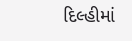દિલ્હીમાં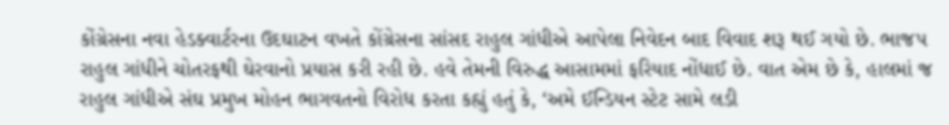કોંગ્રેસના નવા હેડક્વાર્ટરના ઉદઘાટન વખતે કોંગ્રેસના સાંસદ રાહુલ ગાંધીએ આપેલા નિવેદન બાદ વિવાદ શરૂ થઈ ગયો છે. ભાજપ રાહુલ ગાંધીને ચોતરફથી ઘેરવાનો પ્રયાસ કરી રહી છે. હવે તેમની વિરુદ્ધ આસામમાં ફરિયાદ નોંધાઈ છે. વાત એમ છે કે, હાલમાં જ રાહુલ ગાંધીએ સંઘ પ્રમુખ મોહન ભાગવતનો વિરોધ કરતા કહ્યું હતું કે, ‘અમે ઈન્ડિયન સ્ટેટ સામે લડી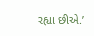રહ્યા છીએ.’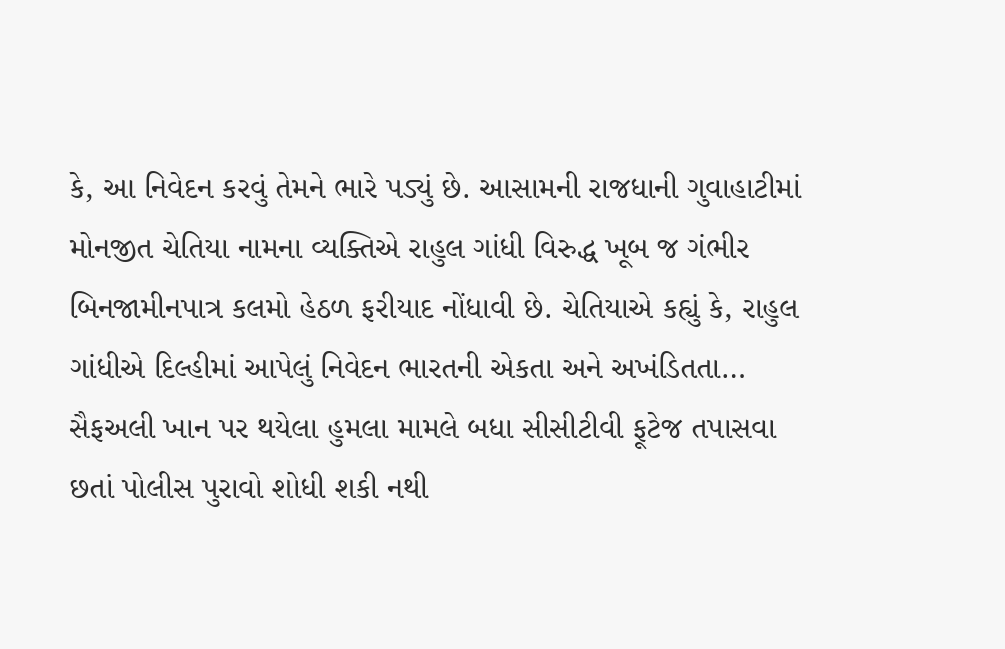કે, આ નિવેદન કરવું તેમને ભારે પડ્યું છે. આસામની રાજધાની ગુવાહાટીમાં મોનજીત ચેતિયા નામના વ્યક્તિએ રાહુલ ગાંધી વિરુદ્ધ ખૂબ જ ગંભીર બિનજામીનપાત્ર કલમો હેઠળ ફરીયાદ નોંધાવી છે. ચેતિયાએ કહ્યું કે, રાહુલ ગાંધીએ દિલ્હીમાં આપેલું નિવેદન ભારતની એકતા અને અખંડિતતા…
સૈફઅલી ખાન પર થયેલા હુમલા મામલે બધા સીસીટીવી ફૂટેજ તપાસવા છતાં પોલીસ પુરાવો શોધી શકી નથી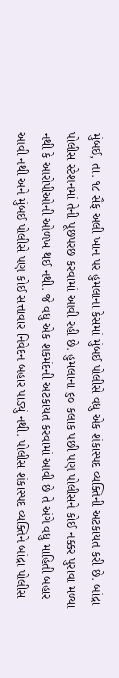મુંબઈ, તા. ૧૮ સૈફ અલી ખાન પર હુમલાના કેસમાં મુંબઈ પોલીસે વધુ એક શંકાસ્પદ વ્યક્તિની અટકાયત કરી છે. બાંદ્રા પોલીસ સ્ટેશનમાં તેની પૂછપરછ કરવામાં આવી રહી છે. હુમલાના ૬૦ કલાક પછી પણ પોલીસને કોઈ નક્કર પુરાવા મળ્યા નથી કે આરોપીઓની ઓળખ થઈ નથી. જે વધુ એક શકમંદની અટકાયત કરવામાં આવી છે તે અંગે વધુ માહિતી બહાર આવી નથી અને મુંબઈ પોલીસે પણ કોઈ સત્તાવાર નિવેદન બહાર પાડ્યું નથી. પોલીસ શંકાસ્પદ વ્યક્તિને બાંદ્રા પોલીસ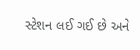સ્ટેશન લઈ ગઈ છે અને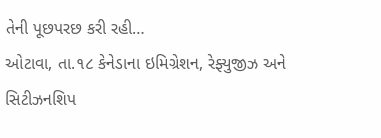તેની પૂછપરછ કરી રહી…
ઓટાવા, તા.૧૮ કેનેડાના ઇમિગ્રેશન, રેફ્યુજીઝ અને સિટીઝનશિપ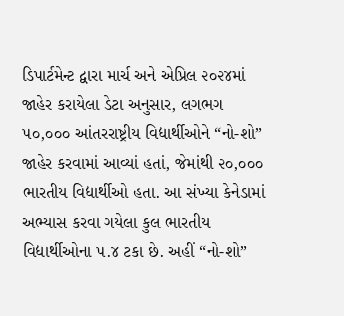ડિપાર્ટમેન્ટ દ્વારા માર્ચ અને એપ્રિલ ૨૦૨૪માં જાહેર કરાયેલા ડેટા અનુસાર, લગભગ ૫૦,૦૦૦ આંતરરાષ્ટ્રીય વિદ્યાર્થીઓને “નો-શો” જાહેર કરવામાં આવ્યાં હતાં, જેમાંથી ૨૦,૦૦૦ ભારતીય વિદ્યાર્થીઓ હતા. આ સંખ્યા કેનેડામાં અભ્યાસ કરવા ગયેલા કુલ ભારતીય વિદ્યાર્થીઓના ૫.૪ ટકા છે. અહીં “નો-શો”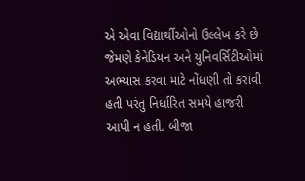એ એવા વિદ્યાર્થીઓનો ઉલ્લેખ કરે છે જેમણે કેનેડિયન અને યુનિવર્સિટીઓમાં અભ્યાસ કરવા માટે નોંધણી તો કરાવી હતી પરંતુ નિર્ધારિત સમયે હાજરી આપી ન હતી. બીજા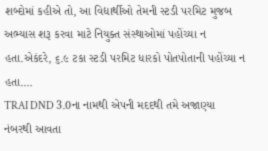શબ્દોમાં કહીએ તો, આ વિદ્યાર્થીઓ તેમની સ્ટડી પરમિટ મુજબ અભ્યાસ શરૂ કરવા માટે નિયુક્ત સંસ્થાઓમાં પહોંચ્યા ન હતા.એકંદરે, ૬.૯ ટકા સ્ટડી પરમિટ ધારકો પોતપોતાની પહોંચ્યા ન હતા.…
TRAI DND 3.0ના નામથી એપની મદદથી તમે અજાણ્યા નંબરથી આવતા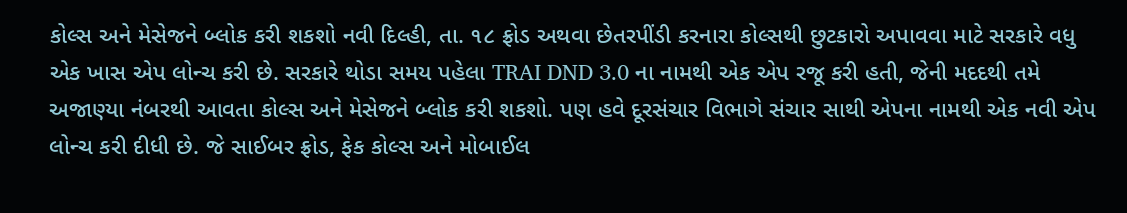કોલ્સ અને મેસેજને બ્લોક કરી શકશો નવી દિલ્હી, તા. ૧૮ ફ્રોડ અથવા છેતરપીંડી કરનારા કોલ્સથી છુટકારો અપાવવા માટે સરકારે વધુ એક ખાસ એપ લોન્ચ કરી છે. સરકારે થોડા સમય પહેલા TRAI DND 3.0 ના નામથી એક એપ રજૂ કરી હતી, જેની મદદથી તમે અજાણ્યા નંબરથી આવતા કોલ્સ અને મેસેજને બ્લોક કરી શકશો. પણ હવે દૂરસંચાર વિભાગે સંચાર સાથી એપના નામથી એક નવી એપ લોન્ચ કરી દીધી છે. જે સાઈબર ફ્રોડ, ફેક કોલ્સ અને મોબાઈલ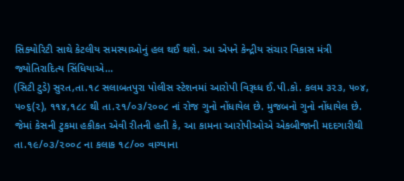સિક્યોરિટી સાથે કેટલીય સમસ્યાઓનું હલ થઈ થશે. આ એપને કેન્દ્રીય સંચાર વિકાસ મંત્રી જ્યોતિરાદિત્ય સિંધિયાએ…
(સિટી ટુડે) સુરત,તા.૧૮ સલાબતપુરા પોલીસ સ્ટેશનમાં આરોપી વિરૂધ્ધ ઈ.પી.કો. કલમ ૩૨૩, ૫૦૪, ૫૦૬(૨), ૧૧૪,૧૮૮ થી તા.૨૧/૦૩/૨૦૦૮ નાં રોજ ગુનો નોંધાયેલ છે. મુજબનો ગુનો નોંધાયેલ છે. જેમાં કેસની ટુકમા હકીકત એવી રીતની હતી કે, આ કામના આરોપીઓએ એકબીજાની મદદગારીથી તા.૧૯/૦૩/૨૦૦૮ ના કલાક ૧૮/૦૦ વાગ્યાના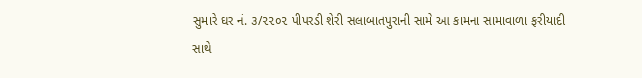સુમારે ઘર નં. ૩/૨૨૦૨ પીપરડી શેરી સલાબાતપુરાની સામે આ કામના સામાવાળા ફરીયાદી સાથે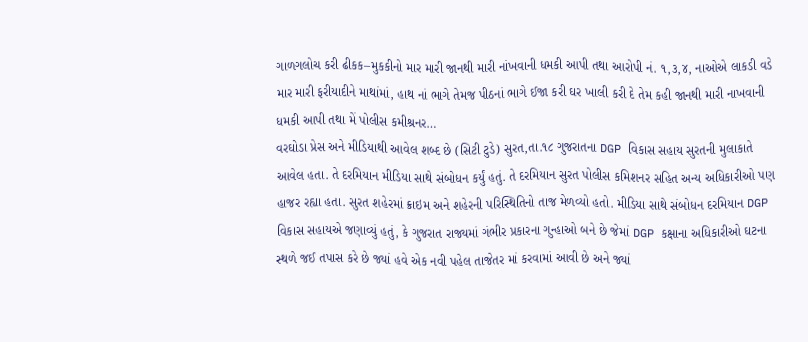ગાળગલોચ કરી ઢીકક–મુકકીનો માર મારી જાનથી મારી નાંખવાની ધમકી આપી તથા આરોપી નં. ૧,૩,૪, નાઓએ લાકડી વડે માર મારી ફરીયાદીને માથાંમાં, હાથ નાં ભાગે તેમજ પીઠનાં ભાગે ઈજા કરી ઘર ખાલી કરી દે તેમ કહી જાનથી મારી નાખવાની ધમકી આપી તથા મેં પોલીસ કમીશ્રનર…
વરઘોડા પ્રેસ અને મીડિયાથી આવેલ શબ્દ છે (સિટી ટુડે) સુરત,તા.૧૮ ગુજરાતના DGP વિકાસ સહાય સુરતની મુલાકાતે આવેલ હતા. તે દરમિયાન મીડિયા સાથે સંબોધન કર્યું હતું. તે દરમિયાન સુરત પોલીસ કમિશનર સહિત અન્ય અધિકારીઓ પણ હાજર રહ્યા હતા. સુરત શહેરમાં ક્રાઇમ અને શહેરની પરિસ્થિતિનો તાજ મેળવ્યો હતો. મીડિયા સાથે સંબોધન દરમિયાન DGP વિકાસ સહાયએ જણાવ્યું હતું, કે ગુજરાત રાજ્યમાં ગંભીર પ્રકારના ગુન્હાઓ બને છે જેમાં DGP કક્ષાના અધિકારીઓ ઘટના સ્થળે જઈ તપાસ કરે છે જ્યાં હવે એક નવી પહેલ તાજેતર માં કરવામાં આવી છે અને જ્યાં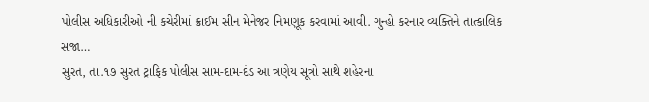પોલીસ અધિકારીઓ ની કચેરીમાં ક્રાઈમ સીન મેનેજર નિમણૂક કરવામાં આવી. ગુન્હો કરનાર વ્યક્તિને તાત્કાલિક સજા…
સુરત, તા.૧૭ સુરત ટ્રાફિક પોલીસ સામ-દામ-દંડ આ ત્રણેય સૂત્રો સાથે શહેરના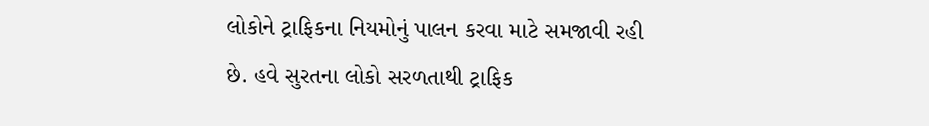લોકોને ટ્રાફિકના નિયમોનું પાલન કરવા માટે સમજાવી રહી છે. હવે સુરતના લોકો સરળતાથી ટ્રાફિક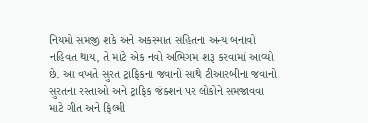નિયમો સમજી શકે અને અકસ્માત સહિતના અન્ય બનાવો નહિવત થાય, તે માટે એક નવો અભિગમ શરૂ કરવામાં આવ્યો છે. આ વખતે સુરત ટ્રાફિકના જવાનો સાથે ટીઆરબીના જવાનો સુરતના રસ્તાઓ અને ટ્રાફિક જંક્શન પર લોકોને સમજાવવા માટે ગીત અને ફિલ્મી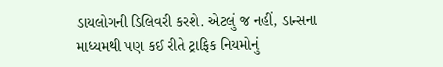ડાયલોગની ડિલિવરી કરશે. એટલું જ નહીં, ડાન્સના માધ્યમથી પણ કઈ રીતે ટ્રાફિક નિયમોનું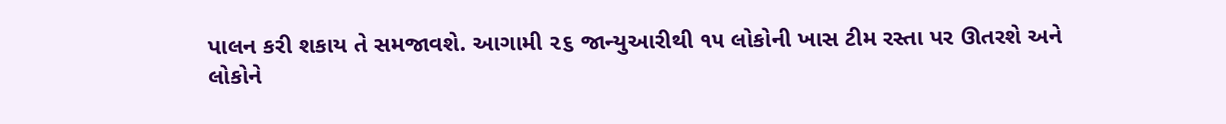પાલન કરી શકાય તે સમજાવશે. આગામી ૨૬ જાન્યુઆરીથી ૧૫ લોકોની ખાસ ટીમ રસ્તા પર ઊતરશે અને લોકોને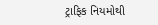ટ્રાફિક નિયમોથી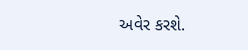અવેર કરશે.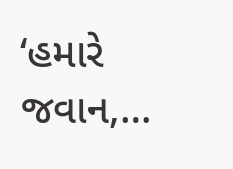‘હમારે જવાન,…